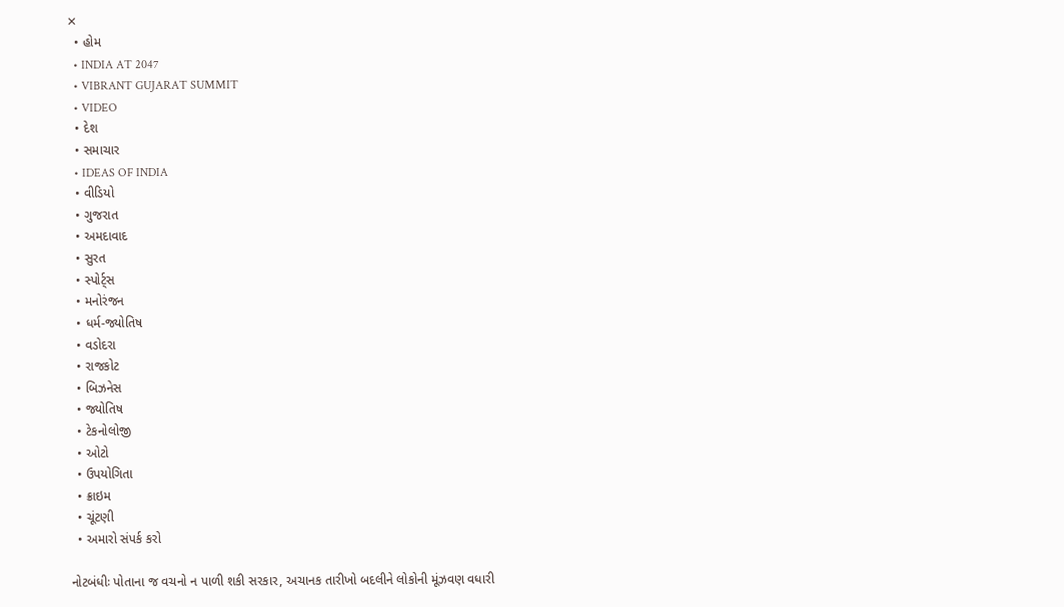✕
  • હોમ
  • INDIA AT 2047
  • VIBRANT GUJARAT SUMMIT
  • VIDEO
  • દેશ
  • સમાચાર
  • IDEAS OF INDIA
  • વીડિયો
  • ગુજરાત
  • અમદાવાદ
  • સુરત
  • સ્પોર્ટ્સ
  • મનોરંજન
  • ધર્મ-જ્યોતિષ
  • વડોદરા
  • રાજકોટ
  • બિઝનેસ
  • જ્યોતિષ
  • ટેકનોલોજી
  • ઓટો
  • ઉપયોગિતા
  • ક્રાઇમ
  • ચૂંટણી
  • અમારો સંપર્ક કરો

નોટબંધીઃ પોતાના જ વચનો ન પાળી શકી સરકાર, અચાનક તારીખો બદલીને લોકોની મૂંઝવણ વધારી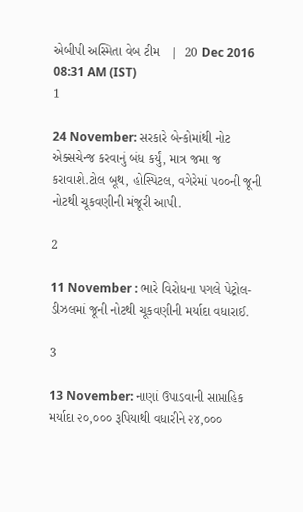એબીપી અસ્મિતા વેબ ટીમ   |  20 Dec 2016 08:31 AM (IST)
1

24 November: સરકારે બેન્કોમાંથી નોટ એક્સચેન્જ કરવાનું બંધ કર્યું, માત્ર જમા જ કરાવાશે.ટોલ બૂથ, હોસ્પિટલ, વગેરેમાં ૫૦૦ની જૂની નોટથી ચૂકવણીની મંજૂરી આપી.

2

11 November : ભારે વિરોધના પગલે પેટ્રોલ-ડીઝલમાં જૂની નોટથી ચૂકવણીની મર્યાદા વધારાઈ.

3

13 November: નાણાં ઉપાડવાની સાપ્તાહિક મર્યાદા ૨૦,૦૦૦ રૂપિયાથી વધારીને ૨૪,૦૦૦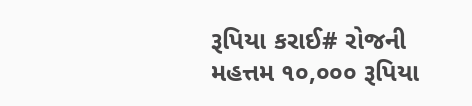રૂપિયા કરાઈ# રોજની મહત્તમ ૧૦,૦૦૦ રૂપિયા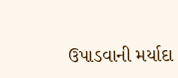ઉપાડવાની મર્યાદા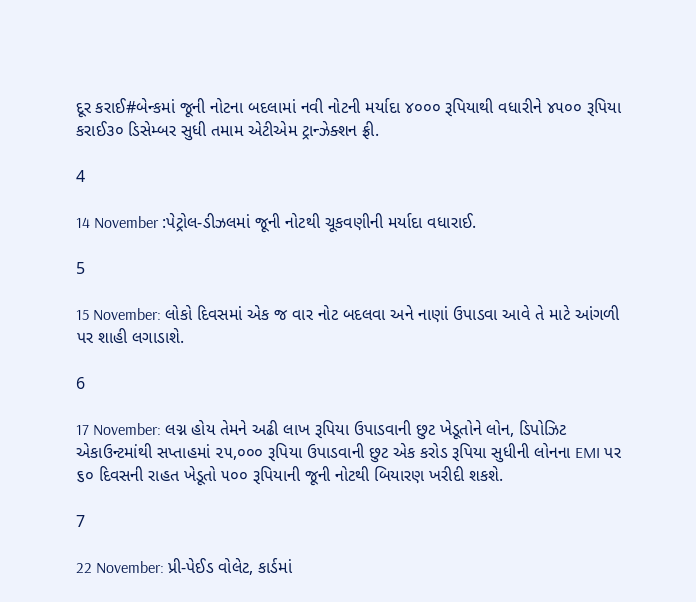દૂર કરાઈ#બેન્કમાં જૂની નોટના બદલામાં નવી નોટની મર્યાદા ૪૦૦૦ રૂપિયાથી વધારીને ૪૫૦૦ રૂપિયા કરાઈ૩૦ ડિસેમ્બર સુધી તમામ એટીએમ ટ્રાન્ઝેક્શન ફ્રી.

4

14 November :પેટ્રોલ-ડીઝલમાં જૂની નોટથી ચૂકવણીની મર્યાદા વધારાઈ.

5

15 November: લોકો દિવસમાં એક જ વાર નોટ બદલવા અને નાણાં ઉપાડવા આવે તે માટે આંગળી પર શાહી લગાડાશે.

6

17 November: લગ્ન હોય તેમને અઢી લાખ રૂપિયા ઉપાડવાની છુટ ખેડૂતોને લોન, ડિપોઝિટ એકાઉન્ટમાંથી સપ્તાહમાં ૨૫,૦૦૦ રૂપિયા ઉપાડવાની છુટ એક કરોડ રૂપિયા સુધીની લોનના EMI પર ૬૦ દિવસની રાહત ખેડૂતો ૫૦૦ રૂપિયાની જૂની નોટથી બિયારણ ખરીદી શકશે.

7

22 November: પ્રી-પેઈડ વોલેટ, કાર્ડમાં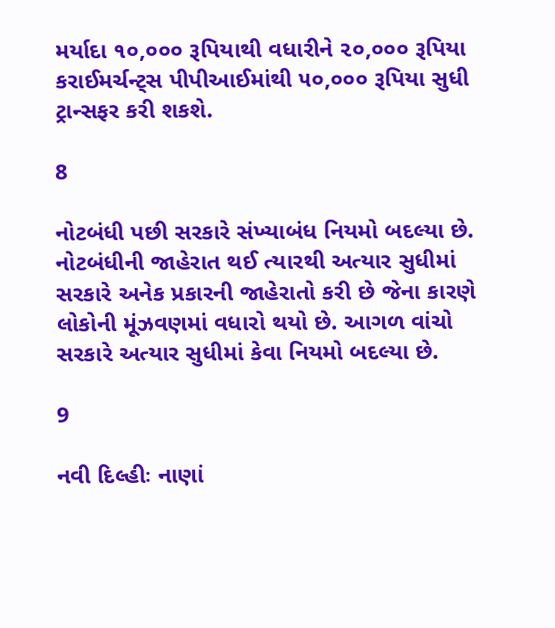મર્યાદા ૧૦,૦૦૦ રૂપિયાથી વધારીને ૨૦,૦૦૦ રૂપિયા કરાઈમર્ચન્ટ્સ પીપીઆઈમાંથી ૫૦,૦૦૦ રૂપિયા સુધી ટ્રાન્સફર કરી શકશે.

8

નોટબંધી પછી સરકારે સંખ્યાબંધ નિયમો બદલ્યા છે. નોટબંધીની જાહેરાત થઈ ત્યારથી અત્યાર સુધીમાં સરકારે અનેક પ્રકારની જાહેરાતો કરી છે જેના કારણે લોકોની મૂંઝવણમાં વધારો થયો છે. આગળ વાંચો સરકારે અત્યાર સુધીમાં કેવા નિયમો બદલ્યા છે.

9

નવી દિલ્હીઃ નાણાં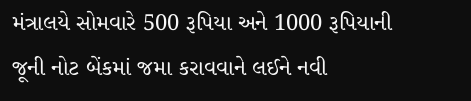મંત્રાલયે સોમવારે 500 રૂપિયા અને 1000 રૂપિયાની જૂની નોટ બેંકમાં જમા કરાવવાને લઈને નવી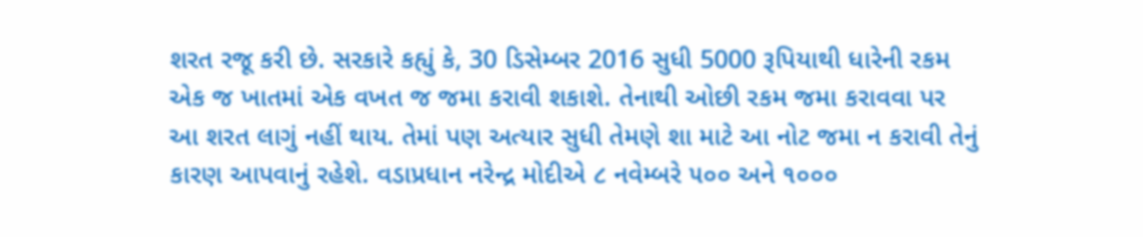શરત રજૂ કરી છે. સરકારે કહ્યું કે, 30 ડિસેમ્બર 2016 સુધી 5000 રૂપિયાથી ધારેની રકમ એક જ ખાતમાં એક વખત જ જમા કરાવી શકાશે. તેનાથી ઓછી રકમ જમા કરાવવા પર આ શરત લાગું નહીં થાય. તેમાં પણ અત્યાર સુધી તેમણે શા માટે આ નોટ જમા ન કરાવી તેનું કારણ આપવાનું રહેશે. વડાપ્રધાન નરેન્દ્ર મોદીએ ૮ નવેમ્બરે ૫૦૦ અને ૧૦૦૦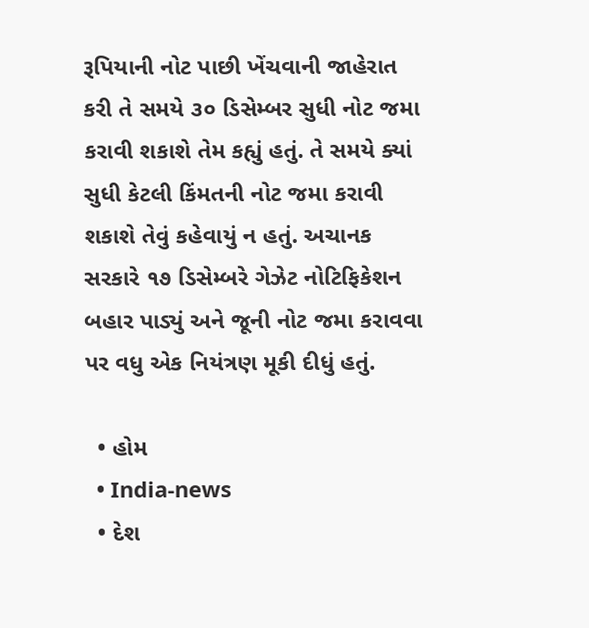રૂપિયાની નોટ પાછી ખેંચવાની જાહેરાત કરી તે સમયે ૩૦ ડિસેમ્બર સુધી નોટ જમા કરાવી શકાશે તેમ કહ્યું હતું. તે સમયે ક્યાં સુધી કેટલી કિંમતની નોટ જમા કરાવી શકાશે તેવું કહેવાયું ન હતું. અચાનક સરકારે ૧૭ ડિસેમ્બરે ગેઝેટ નોટિફિકેશન બહાર પાડ્યું અને જૂની નોટ જમા કરાવવા પર વધુ એક નિયંત્રણ મૂકી દીધું હતું.

  • હોમ
  • India-news
  • દેશ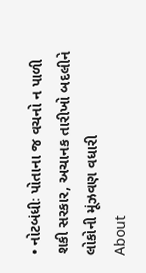• નોટબંધીઃ પોતાના જ વચનો ન પાળી શકી સરકાર, અચાનક તારીખો બદલીને લોકોની મૂંઝવણ વધારી
About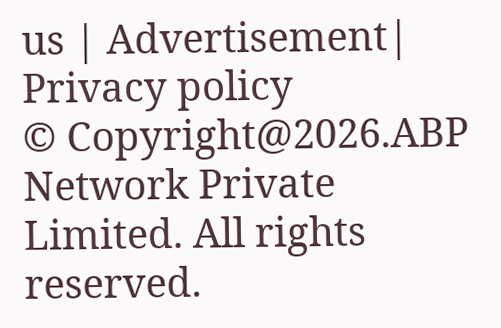us | Advertisement| Privacy policy
© Copyright@2026.ABP Network Private Limited. All rights reserved.